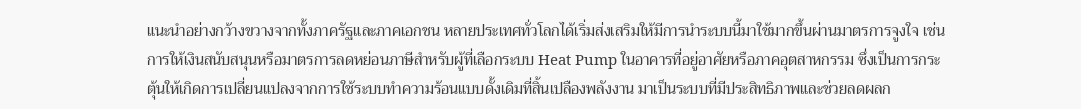แนะนำอย่างกว้างขวางจากทั้งภาครัฐและภาคเอกชน หลายประเทศทั่วโลกได้เริ่มส่งเสริมให้มีการนำระบบนี้มาใช้มากขึ้นผ่านมาตรการจูงใจ เช่น การให้เงินสนับสนุนหรือมาตรการลดหย่อนภาษีสำหรับผู้ที่เลือกระบบ Heat Pump ในอาคารที่อยู่อาศัยหรือภาคอุตสาหกรรม ซึ่งเป็นการกระตุ้นให้เกิดการเปลี่ยนแปลงจากการใช้ระบบทำความร้อนแบบดั้งเดิมที่สิ้นเปลืองพลังงาน มาเป็นระบบที่มีประสิทธิภาพและช่วยลดผลก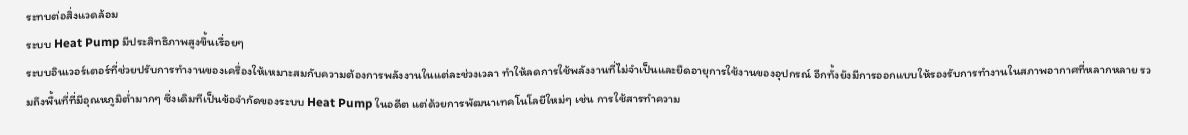ระทบต่อสิ่งแวดล้อม
ระบบ Heat Pump มีประสิทธิภาพสูงขึ้นเรื่อยๆ
ระบบอินเวอร์เตอร์ที่ช่วยปรับการทำงานของเครื่องให้เหมาะสมกับความต้องการพลังงานในแต่ละช่วงเวลา ทำให้ลดการใช้พลังงานที่ไม่จำเป็นและยืดอายุการใช้งานของอุปกรณ์ อีกทั้งยังมีการออกแบบให้รองรับการทำงานในสภาพอากาศที่หลากหลาย รวมถึงพื้นที่ที่มีอุณหภูมิต่ำมากๆ ซึ่งเดิมทีเป็นข้อจำกัดของระบบ Heat Pump ในอดีต แต่ด้วยการพัฒนาเทคโนโลยีใหม่ๆ เช่น การใช้สารทำความ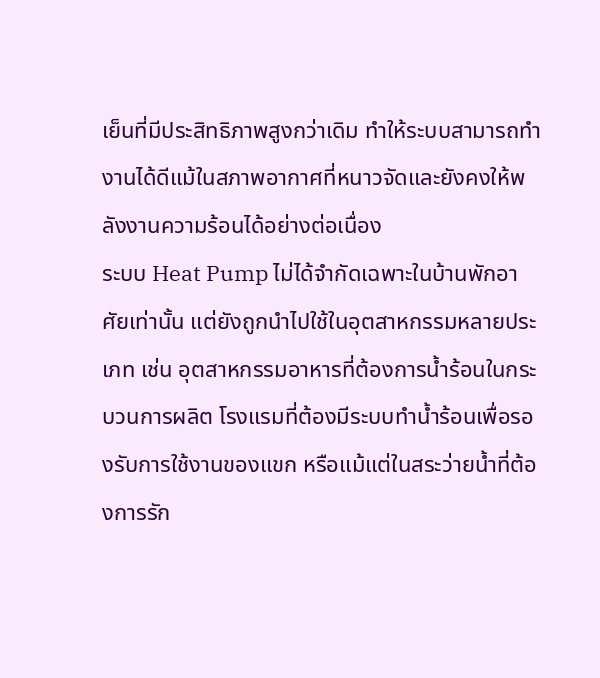เย็นที่มีประสิทธิภาพสูงกว่าเดิม ทำให้ระบบสามารถทำงานได้ดีแม้ในสภาพอากาศที่หนาวจัดและยังคงให้พลังงานความร้อนได้อย่างต่อเนื่อง
ระบบ Heat Pump ไม่ได้จำกัดเฉพาะในบ้านพักอาศัยเท่านั้น แต่ยังถูกนำไปใช้ในอุตสาหกรรมหลายประเภท เช่น อุตสาหกรรมอาหารที่ต้องการน้ำร้อนในกระบวนการผลิต โรงแรมที่ต้องมีระบบทำน้ำร้อนเพื่อรองรับการใช้งานของแขก หรือแม้แต่ในสระว่ายน้ำที่ต้องการรัก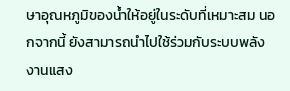ษาอุณหภูมิของน้ำให้อยู่ในระดับที่เหมาะสม นอกจากนี้ ยังสามารถนำไปใช้ร่วมกับระบบพลังงานแสง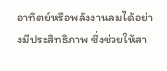อาทิตย์หรือพลังงานลมได้อย่างมีประสิทธิภาพ ซึ่งช่วยให้สา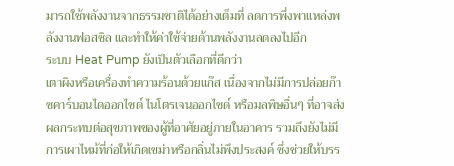มารถใช้พลังงานจากธรรมชาติได้อย่างเต็มที่ ลดการพึ่งพาแหล่งพลังงานฟอสซิล และทำให้ค่าใช้จ่ายด้านพลังงานลดลงไปอีก
ระบบ Heat Pump ยังเป็นตัวเลือกที่ดีกว่า
เตาผิงหรือเครื่องทำความร้อนด้วยแก๊ส เนื่องจากไม่มีการปล่อยก๊าซคาร์บอนไดออกไซด์ ไนโตรเจนออกไซด์ หรือมลพิษอื่นๆ ที่อาจส่งผลกระทบต่อสุขภาพของผู้ที่อาศัยอยู่ภายในอาคาร รวมถึงยังไม่มีการเผาไหม้ที่ก่อให้เกิดเขม่าหรือกลิ่นไม่พึงประสงค์ ซึ่งช่วยให้บรร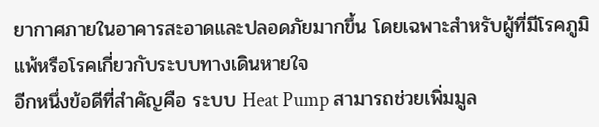ยากาศภายในอาคารสะอาดและปลอดภัยมากขึ้น โดยเฉพาะสำหรับผู้ที่มีโรคภูมิแพ้หรือโรคเกี่ยวกับระบบทางเดินหายใจ
อีกหนึ่งข้อดีที่สำคัญคือ ระบบ Heat Pump สามารถช่วยเพิ่มมูล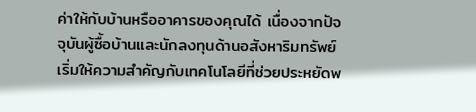ค่าให้กับบ้านหรืออาคารของคุณได้ เนื่องจากปัจจุบันผู้ซื้อบ้านและนักลงทุนด้านอสังหาริมทรัพย์เริ่มให้ความสำคัญกับเทคโนโลยีที่ช่วยประหยัดพ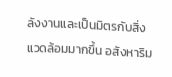ลังงานและเป็นมิตรกับสิ่งแวดล้อมมากขึ้น อสังหาริม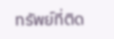ทรัพย์ที่ติด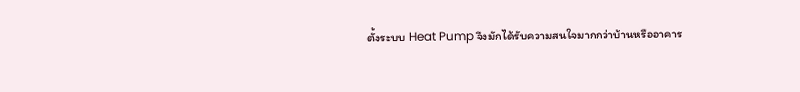ตั้งระบบ Heat Pump จึงมักได้รับความสนใจมากกว่าบ้านหรืออาคาร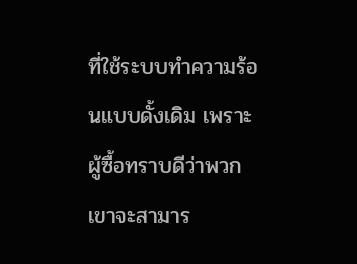ที่ใช้ระบบทำความร้อนแบบดั้งเดิม เพราะผู้ซื้อทราบดีว่าพวกเขาจะสามาร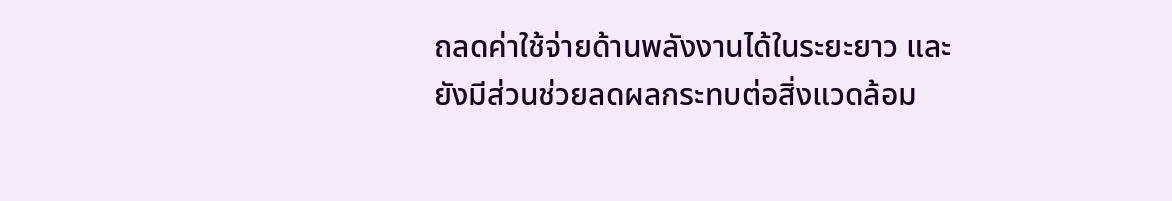ถลดค่าใช้จ่ายด้านพลังงานได้ในระยะยาว และยังมีส่วนช่วยลดผลกระทบต่อสิ่งแวดล้อม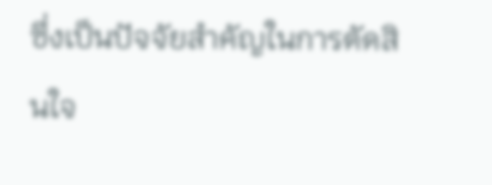ซึ่งเป็นปัจจัยสำคัญในการตัดสินใจ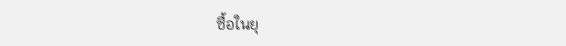ซื้อในยุ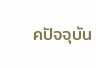คปัจจุบัน